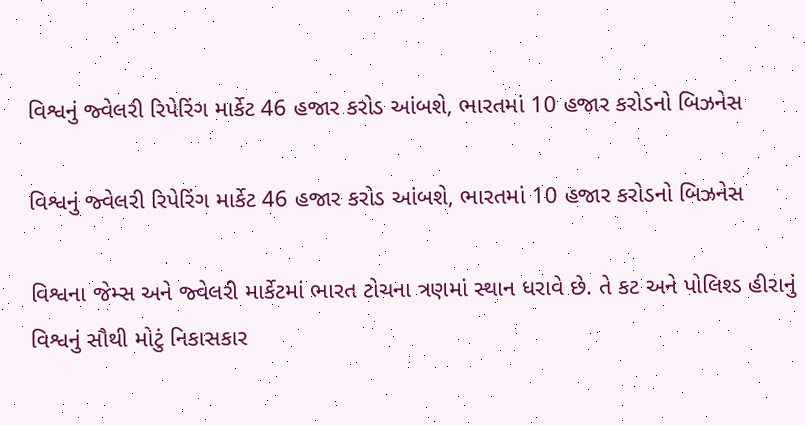વિશ્વનું જ્વેલરી રિપેરિંગ માર્કેટ 46 હજાર કરોડ આંબશે, ભારતમાં 10 હજાર કરોડનો બિઝનેસ

વિશ્વનું જ્વેલરી રિપેરિંગ માર્કેટ 46 હજાર કરોડ આંબશે, ભારતમાં 10 હજાર કરોડનો બિઝનેસ

વિશ્વના જેમ્સ અને જ્વેલરી માર્કેટમાં ભારત ટોચના ત્રણમાં સ્થાન ધરાવે છે. તે કટ અને પોલિશ્ડ હીરાનું વિશ્વનું સૌથી મોટું નિકાસકાર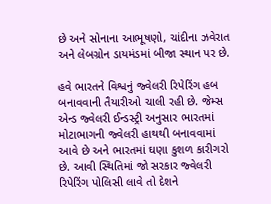છે અને સોનાના આભૂષણો, ચાંદીના ઝવેરાત અને લેબગ્રોન ડાયમંડમાં બીજા સ્થાન પર છે.

હવે ભારતને વિશ્વનું જ્વેલરી રિપેરિંગ હબ બનાવવાની તૈયારીઓ ચાલી રહી છે. જેમ્સ એન્ડ જ્વેલરી ઈન્ડસ્ટ્રી અનુસાર ભારતમાં મોટાભાગની જ્વેલરી હાથથી બનાવવામાં આવે છે અને ભારતમાં ઘણા કુશળ કારીગરો છે. આવી સ્થિતિમાં જો સરકાર જ્વેલરી રિપેરિંગ પોલિસી લાવે તો દેશને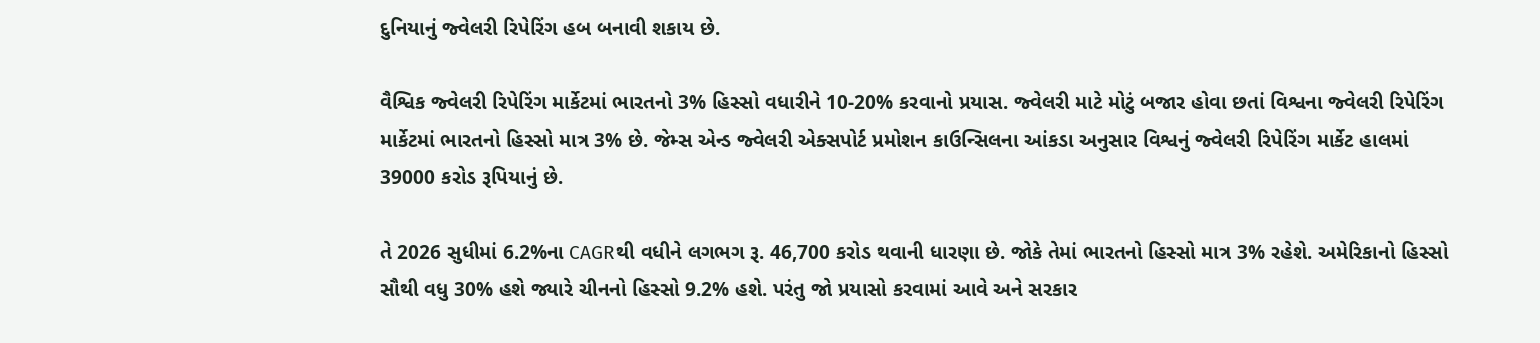દુનિયાનું જ્વેલરી રિપેરિંગ હબ બનાવી શકાય છે.

વૈશ્વિક જ્વેલરી રિપેરિંગ માર્કેટમાં ભારતનો 3% હિસ્સો વધારીને 10-20% કરવાનો પ્રયાસ. જ્વેલરી માટે મોટું બજાર હોવા છતાં વિશ્વના જ્વેલરી રિપેરિંગ માર્કેટમાં ભારતનો હિસ્સો માત્ર 3% છે. જેમ્સ એન્ડ જ્વેલરી એક્સપોર્ટ પ્રમોશન કાઉન્સિલના આંકડા અનુસાર વિશ્વનું જ્વેલરી રિપેરિંગ માર્કેટ હાલમાં 39000 કરોડ રૂપિયાનું છે.

તે 2026 સુધીમાં 6.2%ના CAGRથી વધીને લગભગ રૂ. 46,700 કરોડ થવાની ધારણા છે. જોકે તેમાં ભારતનો હિસ્સો માત્ર 3% રહેશે. અમેરિકાનો હિસ્સો સૌથી વધુ 30% હશે જ્યારે ચીનનો હિસ્સો 9.2% હશે. પરંતુ જો પ્રયાસો કરવામાં આવે અને સરકાર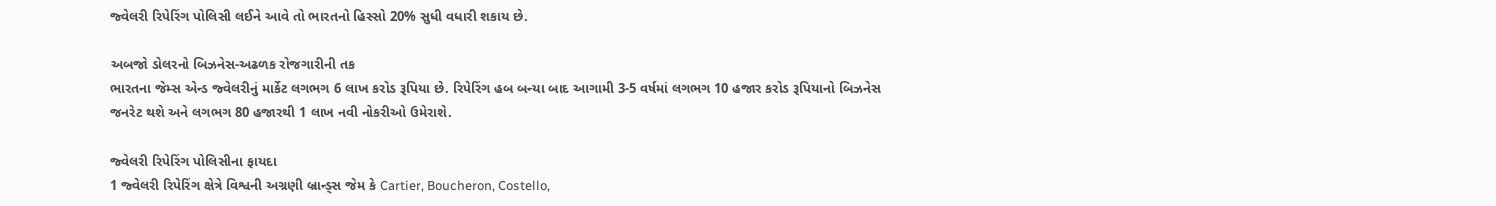જ્વેલરી રિપેરિંગ પોલિસી લઈને આવે તો ભારતનો હિસ્સો 20% સુધી વધારી શકાય છે.

અબજો ડોલરનો બિઝનેસ-અઢળક રોજગારીની તક
ભારતના જેમ્સ એન્ડ જ્વેલરીનું માર્કેટ લગભગ 6 લાખ કરોડ રૂપિયા છે. રિપેરિંગ હબ બન્યા બાદ આગામી 3-5 વર્ષમાં લગભગ 10 હજાર કરોડ રૂપિયાનો બિઝનેસ જનરેટ થશે અને લગભગ 80 હજારથી 1 લાખ નવી નોકરીઓ ઉમેરાશે.

જ્વેલરી રિપેરિંગ પોલિસીના ફાયદા
1 જ્વેલરી રિપેરિંગ ક્ષેત્રે વિશ્વની અગ્રણી બ્રાન્ડ્સ જેમ કે Cartier, Boucheron, Costello,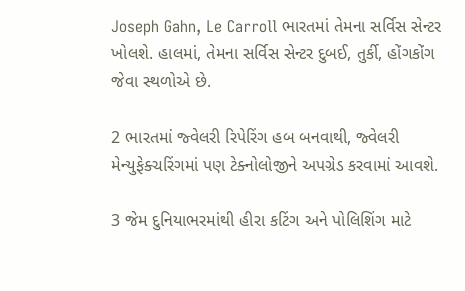Joseph Gahn, Le Carroll ભારતમાં તેમના સર્વિસ સેન્ટર ખોલશે. હાલમાં, તેમના સર્વિસ સેન્ટર દુબઈ, તુર્કી, હોંગકોંગ જેવા સ્થળોએ છે.

2 ભારતમાં જ્વેલરી રિપેરિંગ હબ બનવાથી, જ્વેલરી મેન્યુફેક્ચરિંગમાં પણ ટેક્નોલોજીને અપગ્રેડ કરવામાં આવશે.

3 જેમ દુનિયાભરમાંથી હીરા કટિંગ અને પોલિશિંગ માટે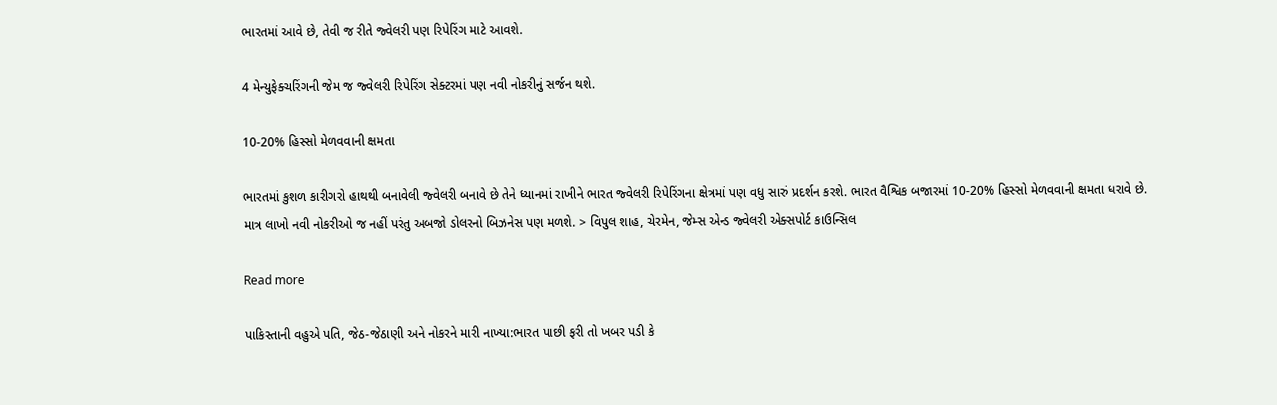ભારતમાં આવે છે, તેવી જ રીતે જ્વેલરી પણ રિપેરિંગ માટે આવશે.

4 મેન્યુફેક્ચરિંગની જેમ જ જ્વેલરી રિપેરિંગ સેક્ટરમાં પણ નવી નોકરીનું સર્જન થશે.

10-20% હિસ્સો મેળવવાની ક્ષમતા

ભારતમાં કુશળ કારીગરો હાથથી બનાવેલી જ્વેલરી બનાવે છે તેને ધ્યાનમાં રાખીને ભારત જ્વેલરી રિપેરિંગના ક્ષેત્રમાં પણ વધુ સારું પ્રદર્શન કરશે. ભારત વૈશ્વિક બજારમાં 10-20% હિસ્સો મેળવવાની ક્ષમતા ધરાવે છે. માત્ર લાખો નવી નોકરીઓ જ નહીં પરંતુ અબજો ડોલરનો બિઝનેસ પણ મળશે. > વિપુલ શાહ, ચેરમેન, જેમ્સ એન્ડ જ્વેલરી એક્સપોર્ટ કાઉન્સિલ

Read more

પાકિસ્તાની વહુએ પતિ, જેઠ-જેઠાણી અને નોકરને મારી નાખ્યા:ભારત પાછી ફરી તો ખબર પડી કે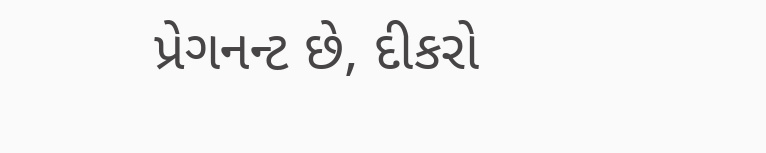પ્રેગનન્ટ છે, દીકરો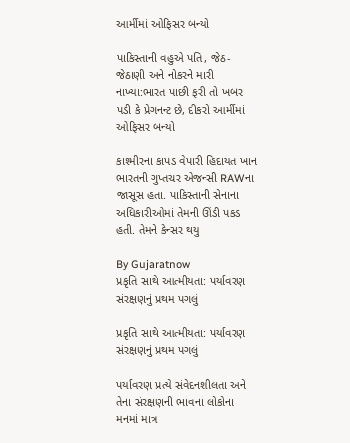આર્મીમાં ઓફિસર બન્યો

પાકિસ્તાની વહુએ પતિ, જેઠ-જેઠાણી અને નોકરને મારી નાખ્યા:ભારત પાછી ફરી તો ખબર પડી કે પ્રેગનન્ટ છે, દીકરો આર્મીમાં ઓફિસર બન્યો

કાશ્મીરના કાપડ વેપારી હિદાયત ખાન ભારતની ગુપ્તચર એજન્સી RAWના જાસૂસ હતા. પાકિસ્તાની સેનાના અધિકારીઓમાં તેમની ઊંડી પકડ હતી. તેમને કેન્સર થયુ

By Gujaratnow
પ્રકૃતિ સાથે આત્મીયતા: પર્યાવરણ સંરક્ષણનું પ્રથમ પગલું

પ્રકૃતિ સાથે આત્મીયતા: પર્યાવરણ સંરક્ષણનું પ્રથમ પગલું

પર્યાવરણ પ્રત્યે સંવેદનશીલતા અને તેના સંરક્ષણની ભાવના લોકોના મનમાં માત્ર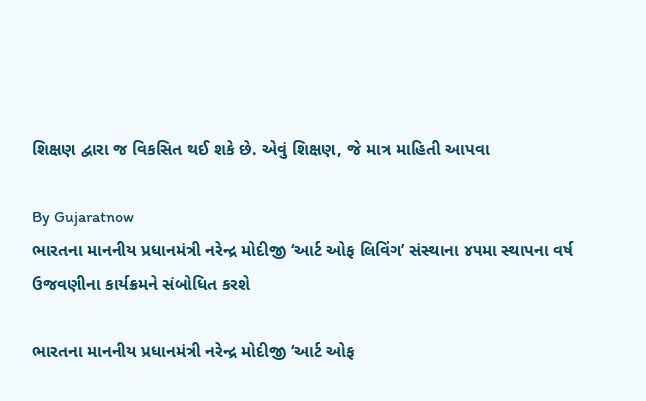શિક્ષણ દ્વારા જ વિકસિત થઈ શકે છે. એવું શિક્ષણ, જે માત્ર માહિતી આપવા

By Gujaratnow
ભારતના માનનીય પ્રધાનમંત્રી નરેન્દ્ર મોદીજી ‘આર્ટ ઓફ લિવિંગ’ સંસ્થાના ૪૫મા સ્થાપના વર્ષ ઉજવણીના કાર્યક્રમને સંબોધિત કરશે

ભારતના માનનીય પ્રધાનમંત્રી નરેન્દ્ર મોદીજી ‘આર્ટ ઓફ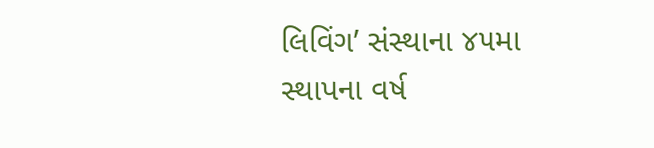લિવિંગ’ સંસ્થાના ૪૫મા સ્થાપના વર્ષ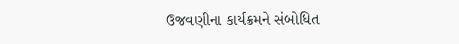ઉજવણીના કાર્યક્રમને સંબોધિત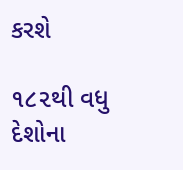કરશે

૧૮૨થી વધુ દેશોના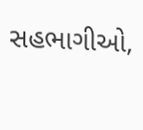સહભાગીઓ,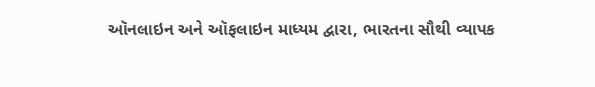ઑનલાઇન અને ઑફલાઇન માધ્યમ દ્વારા, ભારતના સૌથી વ્યાપક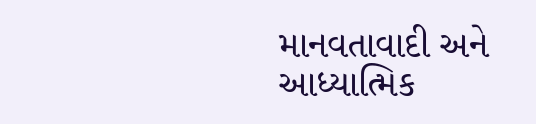માનવતાવાદી અને આધ્યાત્મિક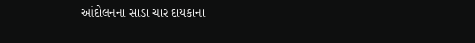આંદોલનના સાડા ચાર દાયકાના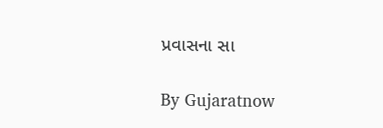પ્રવાસના સા

By Gujaratnow